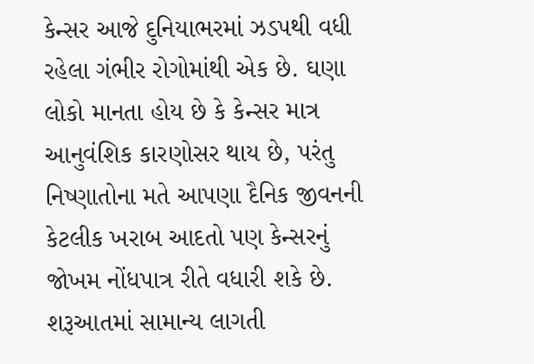કેન્સર આજે દુનિયાભરમાં ઝડપથી વધી રહેલા ગંભીર રોગોમાંથી એક છે. ઘણા લોકો માનતા હોય છે કે કેન્સર માત્ર આનુવંશિક કારણોસર થાય છે, પરંતુ નિષ્ણાતોના મતે આપણા દૈનિક જીવનની કેટલીક ખરાબ આદતો પણ કેન્સરનું જોખમ નોંધપાત્ર રીતે વધારી શકે છે. શરૂઆતમાં સામાન્ય લાગતી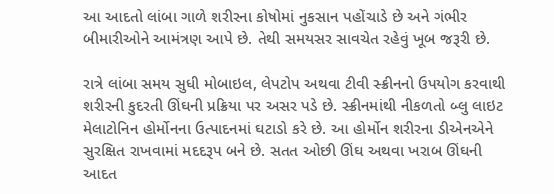આ આદતો લાંબા ગાળે શરીરના કોષોમાં નુકસાન પહોંચાડે છે અને ગંભીર બીમારીઓને આમંત્રણ આપે છે. તેથી સમયસર સાવચેત રહેવું ખૂબ જરૂરી છે.

રાત્રે લાંબા સમય સુધી મોબાઇલ, લેપટોપ અથવા ટીવી સ્ક્રીનનો ઉપયોગ કરવાથી શરીરની કુદરતી ઊંઘની પ્રક્રિયા પર અસર પડે છે. સ્ક્રીનમાંથી નીકળતો બ્લુ લાઇટ મેલાટોનિન હોર્મોનના ઉત્પાદનમાં ઘટાડો કરે છે. આ હોર્મોન શરીરના ડીએનએને સુરક્ષિત રાખવામાં મદદરૂપ બને છે. સતત ઓછી ઊંઘ અથવા ખરાબ ઊંઘની આદત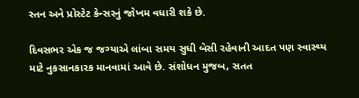સ્તન અને પ્રોસ્ટેટ કેન્સરનું જોખમ વધારી શકે છે.

દિવસભર એક જ જગ્યાએ લાંબા સમય સુધી બેસી રહેવાની આદત પણ સ્વાસ્થ્ય માટે નુકસાનકારક માનવામાં આવે છે. સંશોધન મુજબ, સતત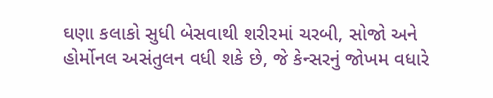ઘણા કલાકો સુધી બેસવાથી શરીરમાં ચરબી, સોજો અને હોર્મોનલ અસંતુલન વધી શકે છે, જે કેન્સરનું જોખમ વધારે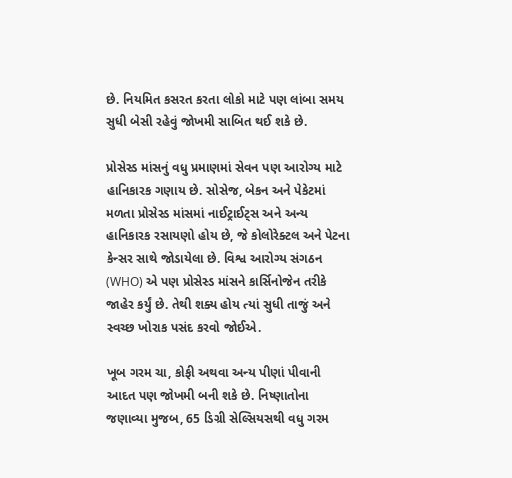છે. નિયમિત કસરત કરતા લોકો માટે પણ લાંબા સમય સુધી બેસી રહેવું જોખમી સાબિત થઈ શકે છે.

પ્રોસેસ્ડ માંસનું વધુ પ્રમાણમાં સેવન પણ આરોગ્ય માટે હાનિકારક ગણાય છે. સોસેજ, બેકન અને પેકેટમાં મળતા પ્રોસેસ્ડ માંસમાં નાઈટ્રાઈટ્સ અને અન્ય હાનિકારક રસાયણો હોય છે, જે કોલોરેક્ટલ અને પેટના કેન્સર સાથે જોડાયેલા છે. વિશ્વ આરોગ્ય સંગઠન (WHO) એ પણ પ્રોસેસ્ડ માંસને કાર્સિનોજેન તરીકે જાહેર કર્યું છે. તેથી શક્ય હોય ત્યાં સુધી તાજું અને સ્વચ્છ ખોરાક પસંદ કરવો જોઈએ.

ખૂબ ગરમ ચા, કોફી અથવા અન્ય પીણાં પીવાની આદત પણ જોખમી બની શકે છે. નિષ્ણાતોના જણાવ્યા મુજબ, 65 ડિગ્રી સેલ્સિયસથી વધુ ગરમ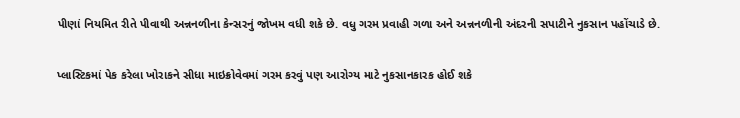પીણાં નિયમિત રીતે પીવાથી અન્નનળીના કેન્સરનું જોખમ વધી શકે છે. વધુ ગરમ પ્રવાહી ગળા અને અન્નનળીની અંદરની સપાટીને નુકસાન પહોંચાડે છે.

પ્લાસ્ટિકમાં પેક કરેલા ખોરાકને સીધા માઇક્રોવેવમાં ગરમ કરવું પણ આરોગ્ય માટે નુકસાનકારક હોઈ શકે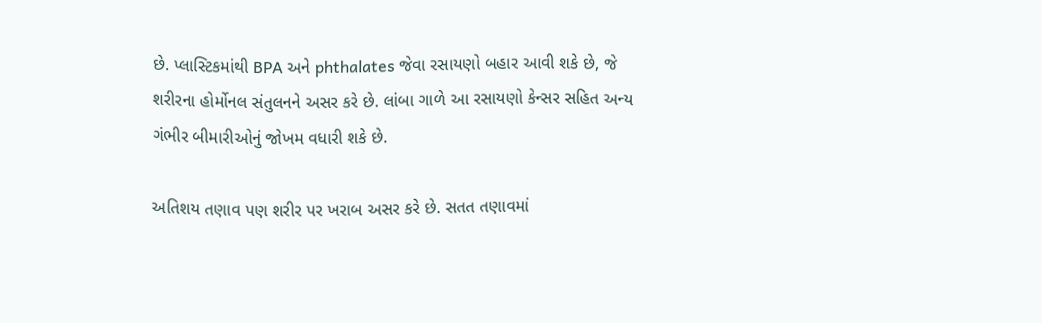છે. પ્લાસ્ટિકમાંથી BPA અને phthalates જેવા રસાયણો બહાર આવી શકે છે, જે શરીરના હોર્મોનલ સંતુલનને અસર કરે છે. લાંબા ગાળે આ રસાયણો કેન્સર સહિત અન્ય ગંભીર બીમારીઓનું જોખમ વધારી શકે છે.

અતિશય તણાવ પણ શરીર પર ખરાબ અસર કરે છે. સતત તણાવમાં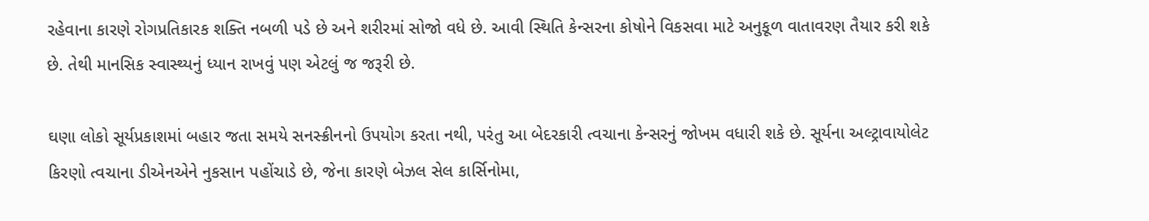રહેવાના કારણે રોગપ્રતિકારક શક્તિ નબળી પડે છે અને શરીરમાં સોજો વધે છે. આવી સ્થિતિ કેન્સરના કોષોને વિકસવા માટે અનુકૂળ વાતાવરણ તૈયાર કરી શકે છે. તેથી માનસિક સ્વાસ્થ્યનું ધ્યાન રાખવું પણ એટલું જ જરૂરી છે.

ઘણા લોકો સૂર્યપ્રકાશમાં બહાર જતા સમયે સનસ્ક્રીનનો ઉપયોગ કરતા નથી, પરંતુ આ બેદરકારી ત્વચાના કેન્સરનું જોખમ વધારી શકે છે. સૂર્યના અલ્ટ્રાવાયોલેટ કિરણો ત્વચાના ડીએનએને નુકસાન પહોંચાડે છે, જેના કારણે બેઝલ સેલ કાર્સિનોમા,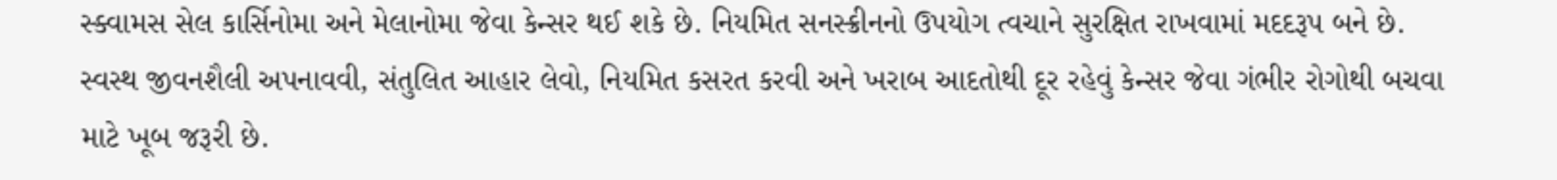સ્ક્વામસ સેલ કાર્સિનોમા અને મેલાનોમા જેવા કેન્સર થઈ શકે છે. નિયમિત સનસ્ક્રીનનો ઉપયોગ ત્વચાને સુરક્ષિત રાખવામાં મદદરૂપ બને છે. સ્વસ્થ જીવનશૈલી અપનાવવી, સંતુલિત આહાર લેવો, નિયમિત કસરત કરવી અને ખરાબ આદતોથી દૂર રહેવું કેન્સર જેવા ગંભીર રોગોથી બચવા માટે ખૂબ જરૂરી છે.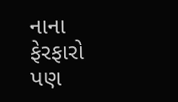નાના ફેરફારો પણ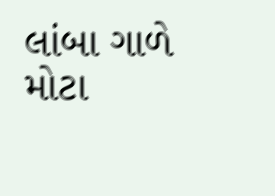લાંબા ગાળે મોટા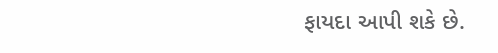ફાયદા આપી શકે છે.